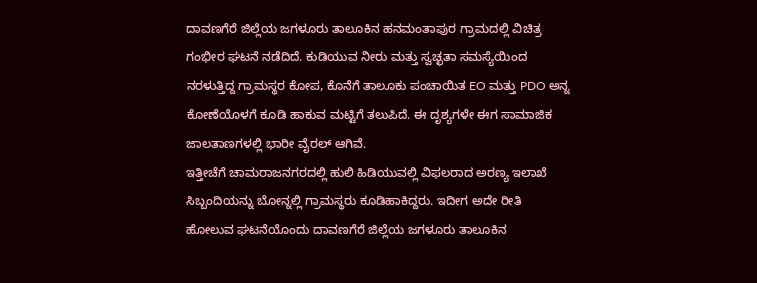ದಾವಣಗೆರೆ ಜಿಲ್ಲೆಯ ಜಗಳೂರು ತಾಲೂಕಿನ ಹನಮಂತಾಪುರ ಗ್ರಾಮದಲ್ಲಿ ವಿಚಿತ್ರ ಗಂಭೀರ ಘಟನೆ ನಡೆದಿದೆ. ಕುಡಿಯುವ ನೀರು ಮತ್ತು ಸ್ವಚ್ಛತಾ ಸಮಸ್ಯೆಯಿಂದ ನರಳುತ್ತಿದ್ದ ಗ್ರಾಮಸ್ಥರ ಕೋಪ, ಕೊನೆಗೆ ತಾಲೂಕು ಪಂಚಾಯಿತ EO ಮತ್ತು PDO ಅನ್ನ ಕೋಣೆಯೊಳಗೆ ಕೂಡಿ ಹಾಕುವ ಮಟ್ಟಿಗೆ ತಲುಪಿದೆ. ಈ ದೃಶ್ಯಗಳೇ ಈಗ ಸಾಮಾಜಿಕ ಜಾಲತಾಣಗಳಲ್ಲಿ ಭಾರೀ ವೈರಲ್ ಆಗಿವೆ.
ಇತ್ತೀಚೆಗೆ ಚಾಮರಾಜನಗರದಲ್ಲಿ ಹುಲಿ ಹಿಡಿಯುವಲ್ಲಿ ವಿಫಲರಾದ ಅರಣ್ಯ ಇಲಾಖೆ ಸಿಬ್ಬಂದಿಯನ್ನು ಬೋನ್ನಲ್ಲಿ ಗ್ರಾಮಸ್ಥರು ಕೂಡಿಹಾಕಿದ್ದರು. ಇದೀಗ ಅದೇ ರೀತಿ ಹೋಲುವ ಘಟನೆಯೊಂದು ದಾವಣಗೆರೆ ಜಿಲ್ಲೆಯ ಜಗಳೂರು ತಾಲೂಕಿನ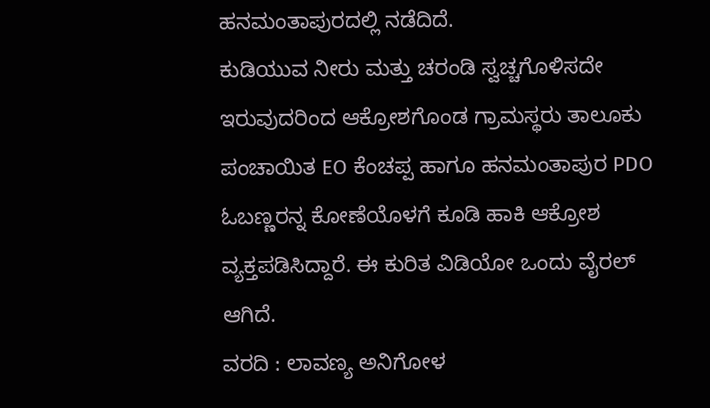ಹನಮಂತಾಪುರದಲ್ಲಿ ನಡೆದಿದೆ.
ಕುಡಿಯುವ ನೀರು ಮತ್ತು ಚರಂಡಿ ಸ್ವಚ್ಚಗೊಳಿಸದೇ ಇರುವುದರಿಂದ ಆಕ್ರೋಶಗೊಂಡ ಗ್ರಾಮಸ್ಥರು ತಾಲೂಕು ಪಂಚಾಯಿತ EO ಕೆಂಚಪ್ಪ ಹಾಗೂ ಹನಮಂತಾಪುರ PDO ಓಬಣ್ಣರನ್ನ ಕೋಣೆಯೊಳಗೆ ಕೂಡಿ ಹಾಕಿ ಆಕ್ರೋಶ ವ್ಯಕ್ತಪಡಿಸಿದ್ದಾರೆ. ಈ ಕುರಿತ ವಿಡಿಯೋ ಒಂದು ವೈರಲ್ ಆಗಿದೆ.
ವರದಿ : ಲಾವಣ್ಯ ಅನಿಗೋಳ